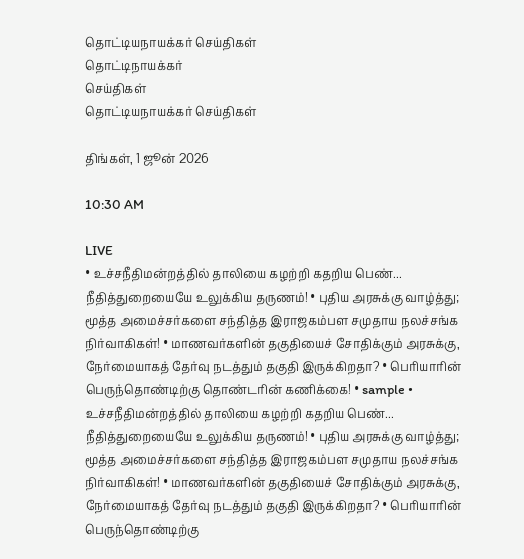தொட்டியநாயக்கர் செய்திகள்
தொட்டிநாயக்கர்
செய்திகள்
தொட்டியநாயக்கர் செய்திகள்

திங்கள், 1 ஜூன் 2026

10:30 AM

LIVE
• உச்சநீதிமன்றத்தில் தாலியை கழற்றி கதறிய பெண்... நீதித்துறையையே உலுக்கிய தருணம்! • புதிய அரசுக்கு வாழ்த்து; மூத்த அமைச்சர்களை சந்தித்த இராஜகம்பள சமுதாய நலச்சங்க நிர்வாகிகள்! • மாணவர்களின் தகுதியைச் சோதிக்கும் அரசுக்கு, நேர்மையாகத் தேர்வு நடத்தும் தகுதி இருக்கிறதா? • பெரியாரின் பெருந்தொண்டிற்கு தொண்டரின் கணிக்கை! • sample • உச்சநீதிமன்றத்தில் தாலியை கழற்றி கதறிய பெண்... நீதித்துறையையே உலுக்கிய தருணம்! • புதிய அரசுக்கு வாழ்த்து; மூத்த அமைச்சர்களை சந்தித்த இராஜகம்பள சமுதாய நலச்சங்க நிர்வாகிகள்! • மாணவர்களின் தகுதியைச் சோதிக்கும் அரசுக்கு, நேர்மையாகத் தேர்வு நடத்தும் தகுதி இருக்கிறதா? • பெரியாரின் பெருந்தொண்டிற்கு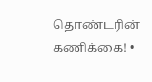தொண்டரின் கணிக்கை! •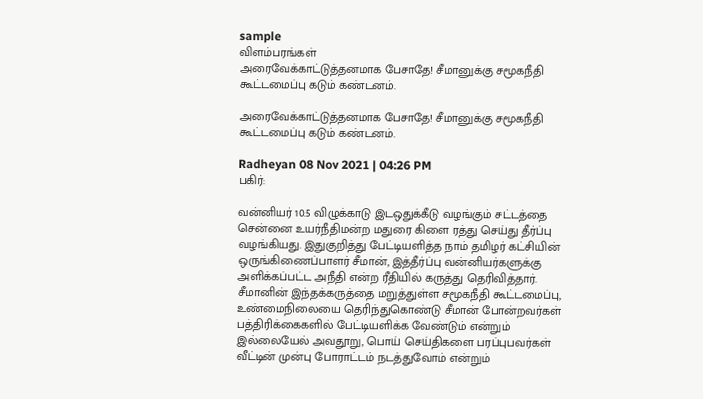sample
விளம்பரங்கள்
அரைவேக்காட்டுத்தனமாக பேசாதே! சீமானுக்கு சமூகநீதி கூட்டமைப்பு கடும் கண்டனம்.

அரைவேக்காட்டுத்தனமாக பேசாதே! சீமானுக்கு சமூகநீதி கூட்டமைப்பு கடும் கண்டனம்.

Radheyan 08 Nov 2021 | 04:26 PM
பகிர்:

வன்னியர் 10.5 விழுக்காடு இடஒதுக்கீடு வழங்கும் சட்டத்தை சென்னை உயர்நீதிமன்ற மதுரை கிளை ரத்து செய்து தீர்ப்பு வழங்கியது. இதுகுறித்து பேட்டியளித்த நாம் தமிழர் கட்சியின் ஒருங்கிணைப்பாளர் சீமான், இத்தீர்ப்பு வன்னியர்களுக்கு அளிக்கப்பட்ட அநீதி என்ற ரீதியில் கருத்து தெரிவித்தார். சீமானின் இந்தக்கருத்தை மறுத்துள்ள சமூகநீதி கூட்டமைப்பு,  உண்மைநிலையை தெரிந்துகொண்டு சீமான் போன்றவர்கள் பத்திரிக்கைகளில் பேட்டியளிக்க வேண்டும் என்றும் இல்லையேல் அவதூறு, பொய் செய்திகளை பரப்புபவர்கள் வீட்டின் முன்பு போராட்டம் நடத்துவோம் என்றும்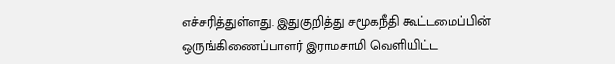எச்சரித்துள்ளது. இதுகுறித்து சமூகநீதி கூட்டமைப்பின் ஒருங்கிணைப்பாளர் இராமசாமி வெளியிட்ட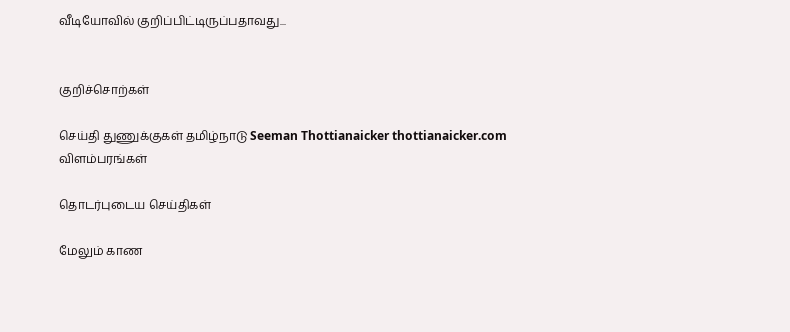வீடியோவில் குறிப்பிட்டிருப்பதாவது...


குறிச்சொற்கள்

செய்தி துணுக்குகள் தமிழ்நாடு Seeman Thottianaicker thottianaicker.com
விளம்பரங்கள்

தொடர்புடைய செய்திகள்

மேலும் காண